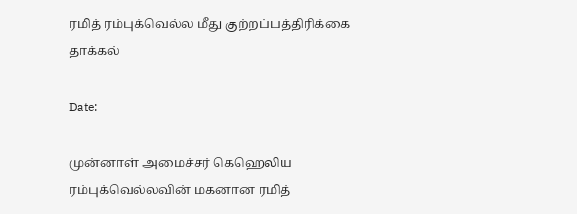ரமித் ரம்புக்வெல்ல மீது குற்றப்பத்திரிக்கை தாக்கல்

Date:

முன்னாள் அமைச்சர் கெஹெலிய ரம்புக்வெல்லவின் மகனான ரமித்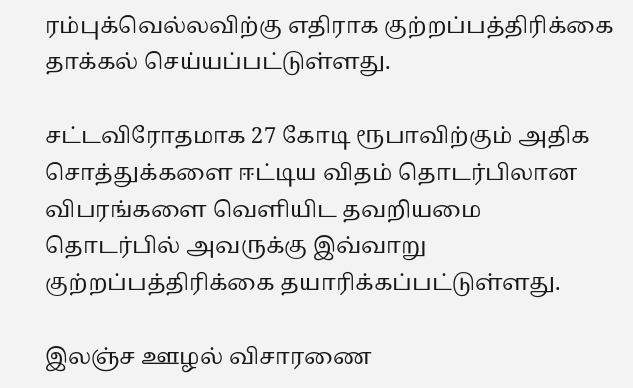ரம்புக்வெல்லவிற்கு எதிராக குற்றப்பத்திரிக்கை தாக்கல் செய்யப்பட்டுள்ளது.

சட்டவிரோதமாக 27 கோடி ரூபாவிற்கும் அதிக சொத்துக்களை ஈட்டிய விதம் தொடர்பிலான விபரங்களை வெளியிட தவறியமை தொடர்பில் அவருக்கு இவ்வாறு குற்றப்பத்திரிக்கை தயாரிக்கப்பட்டுள்ளது.

இலஞ்ச ஊழல் விசாரணை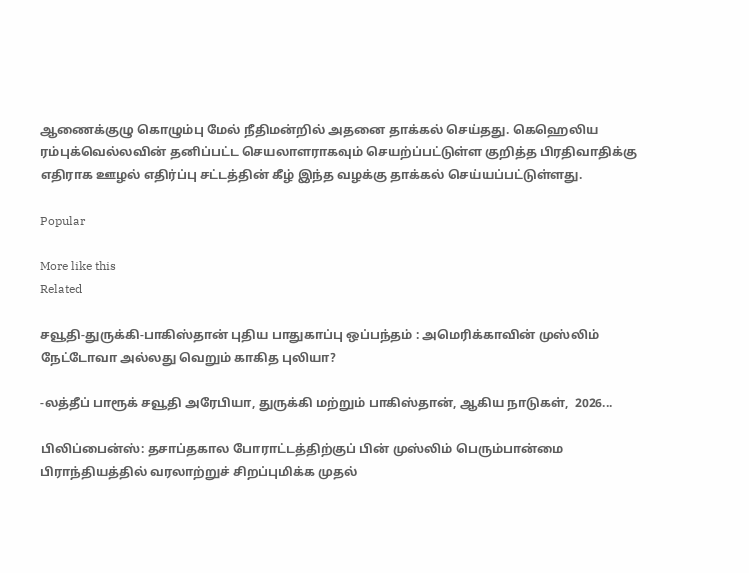ஆணைக்குழு கொழும்பு மேல் நீதிமன்றில் அதனை தாக்கல் செய்தது. கெஹெலிய ரம்புக்வெல்லவின் தனிப்பட்ட செயலாளராகவும் செயற்ப்பட்டுள்ள குறித்த பிரதிவாதிக்கு எதிராக ஊழல் எதிர்ப்பு சட்டத்தின் கீழ் இந்த வழக்கு தாக்கல் செய்யப்பட்டுள்ளது.

Popular

More like this
Related

சவூதி-துருக்கி-பாகிஸ்தான் புதிய பாதுகாப்பு ஒப்பந்தம் : அமெரிக்காவின் முஸ்லிம் நேட்டோவா அல்லது வெறும் காகித புலியா?

-லத்தீப் பாரூக் சவூதி அரேபியா, துருக்கி மற்றும் பாகிஸ்தான், ஆகிய நாடுகள்,  2026...

பிலிப்பைன்ஸ்: தசாப்தகால போராட்டத்திற்குப் பின் முஸ்லிம் பெரும்பான்மை பிராந்தியத்தில் வரலாற்றுச் சிறப்புமிக்க முதல்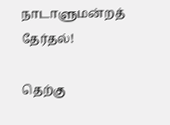நாடாளுமன்றத் தேர்தல்!

தெற்கு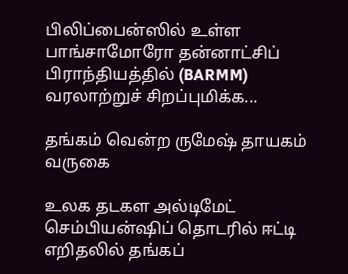பிலிப்பைன்ஸில் உள்ள பாங்சாமோரோ தன்னாட்சிப் பிராந்தியத்தில் (BARMM) வரலாற்றுச் சிறப்புமிக்க...

தங்கம் வென்ற ருமேஷ் தாயகம் வருகை

உலக தடகள அல்டிமேட் செம்பியன்ஷிப் தொடரில் ஈட்டி எறிதலில் தங்கப்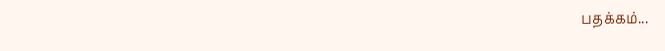பதக்கம்...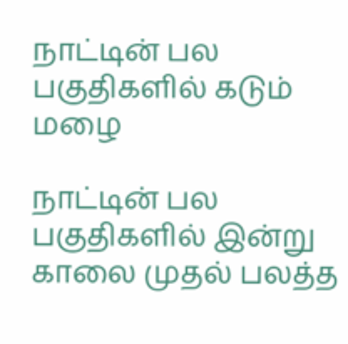நாட்டின் பல பகுதிகளில் கடும் மழை

நாட்டின் பல பகுதிகளில் இன்று காலை முதல் பலத்த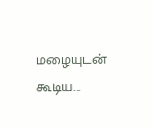மழையுடன் கூடிய...